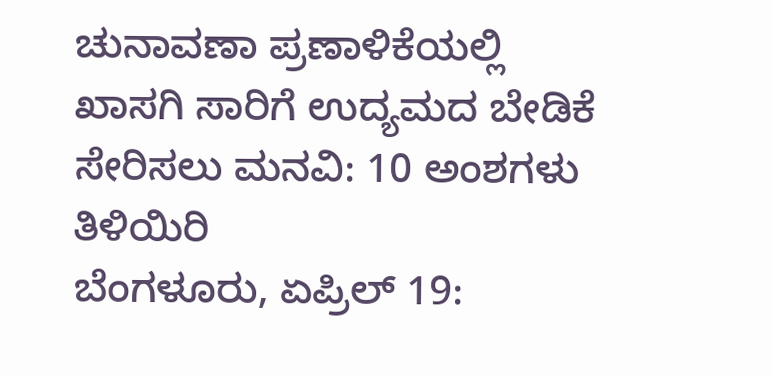ಚುನಾವಣಾ ಪ್ರಣಾಳಿಕೆಯಲ್ಲಿ ಖಾಸಗಿ ಸಾರಿಗೆ ಉದ್ಯಮದ ಬೇಡಿಕೆ ಸೇರಿಸಲು ಮನವಿ: 10 ಅಂಶಗಳು ತಿಳಿಯಿರಿ
ಬೆಂಗಳೂರು, ಏಪ್ರಿಲ್ 19: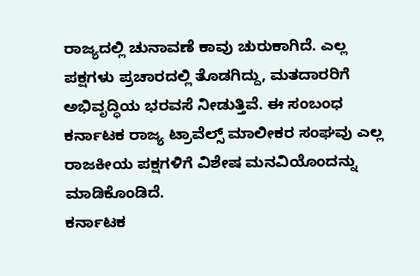ರಾಜ್ಯದಲ್ಲಿ ಚುನಾವಣೆ ಕಾವು ಚುರುಕಾಗಿದೆ. ಎಲ್ಲ ಪಕ್ಷಗಳು ಪ್ರಚಾರದಲ್ಲಿ ತೊಡಗಿದ್ದು, ಮತದಾರರಿಗೆ ಅಭಿವೃದ್ಧಿಯ ಭರವಸೆ ನೀಡುತ್ತಿವೆ. ಈ ಸಂಬಂಧ ಕರ್ನಾಟಕ ರಾಜ್ಯ ಟ್ರಾವೆಲ್ಸ್ ಮಾಲೀಕರ ಸಂಘವು ಎಲ್ಲ ರಾಜಕೀಯ ಪಕ್ಷಗಳಿಗೆ ವಿಶೇಷ ಮನವಿಯೊಂದನ್ನು ಮಾಡಿಕೊಂಡಿದೆ.
ಕರ್ನಾಟಕ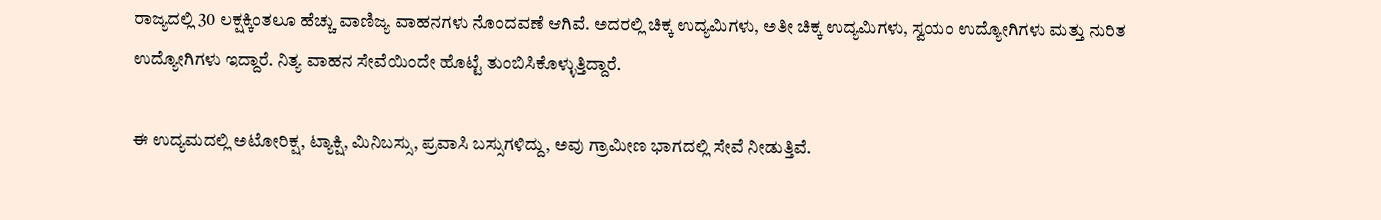ರಾಜ್ಯದಲ್ಲಿ 30 ಲಕ್ಷಕ್ಕಿಂತಲೂ ಹೆಚ್ಚು ವಾಣಿಜ್ಯ ವಾಹನಗಳು ನೊಂದವಣೆ ಆಗಿವೆ. ಅದರಲ್ಲಿ ಚಿಕ್ಕ ಉದ್ಯಮಿಗಳು, ಅತೀ ಚಿಕ್ಕ ಉದ್ಯಮಿಗಳು, ಸ್ವಯಂ ಉದ್ಯೋಗಿಗಳು ಮತ್ತು ನುರಿತ ಉದ್ಯೋಗಿಗಳು ಇದ್ದಾರೆ. ನಿತ್ಯ ವಾಹನ ಸೇವೆಯಿಂದೇ ಹೊಟ್ಟೆ ತುಂಬಿಸಿಕೊಳ್ಳುತ್ತಿದ್ದಾರೆ.

ಈ ಉದ್ಯಮದಲ್ಲಿ ಅಟೋರಿಕ್ಷ, ಟ್ಯಾಕ್ಷಿ, ಮಿನಿಬಸ್ಸು, ಪ್ರವಾಸಿ ಬಸ್ಸುಗಳಿದ್ದು, ಅವು ಗ್ರಾಮೀಣ ಭಾಗದಲ್ಲಿ ಸೇವೆ ನೀಡುತ್ತಿವೆ.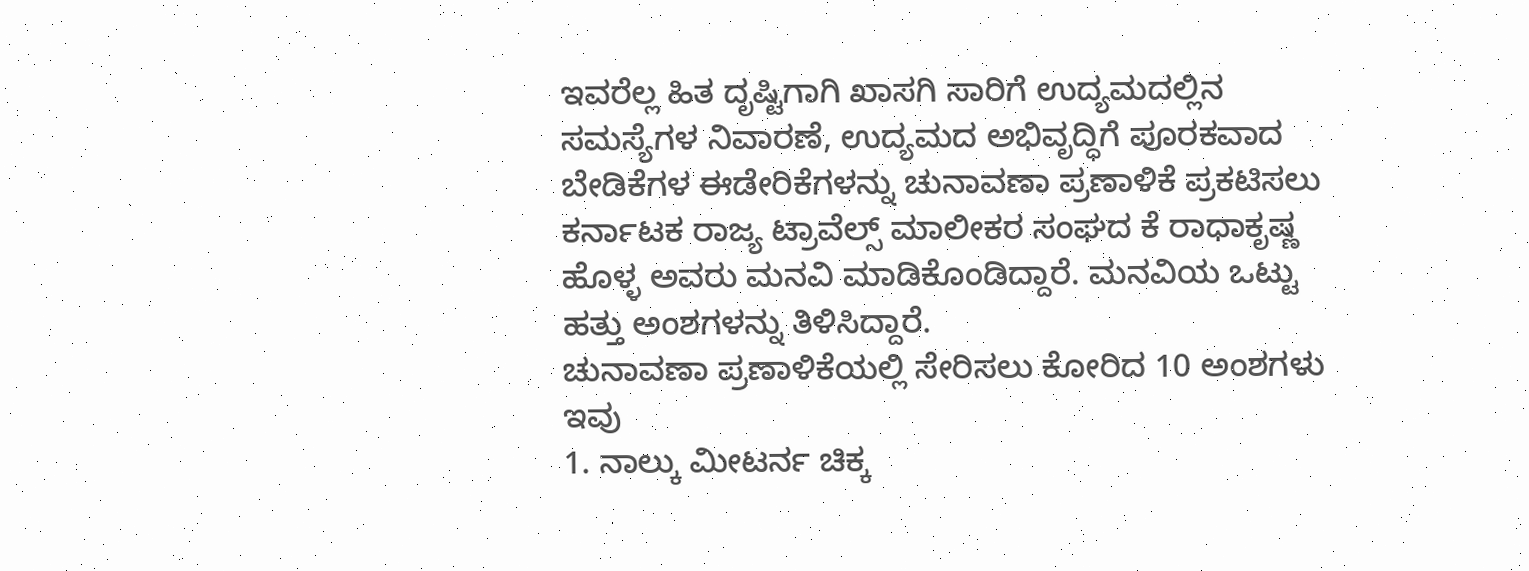ಇವರೆಲ್ಲ ಹಿತ ದೃಷ್ಟಿಗಾಗಿ ಖಾಸಗಿ ಸಾರಿಗೆ ಉದ್ಯಮದಲ್ಲಿನ ಸಮಸ್ಯೆಗಳ ನಿವಾರಣೆ, ಉದ್ಯಮದ ಅಭಿವೃದ್ಧಿಗೆ ಪೂರಕವಾದ ಬೇಡಿಕೆಗಳ ಈಡೇರಿಕೆಗಳನ್ನು ಚುನಾವಣಾ ಪ್ರಣಾಳಿಕೆ ಪ್ರಕಟಿಸಲು ಕರ್ನಾಟಕ ರಾಜ್ಯ ಟ್ರಾವೆಲ್ಸ್ ಮಾಲೀಕರ ಸಂಘದ ಕೆ ರಾಧಾಕೃಷ್ಣ ಹೊಳ್ಳ ಅವರು ಮನವಿ ಮಾಡಿಕೊಂಡಿದ್ದಾರೆ. ಮನವಿಯ ಒಟ್ಟು ಹತ್ತು ಅಂಶಗಳನ್ನು ತಿಳಿಸಿದ್ದಾರೆ.
ಚುನಾವಣಾ ಪ್ರಣಾಳಿಕೆಯಲ್ಲಿ ಸೇರಿಸಲು ಕೋರಿದ 10 ಅಂಶಗಳು ಇವು
1. ನಾಲ್ಕು ಮೀಟರ್ನ ಚಿಕ್ಕ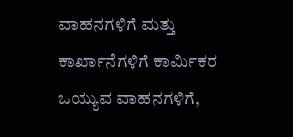ವಾಹನಗಳಿಗೆ ಮತ್ತು ಕಾರ್ಖಾನೆಗಳಿಗೆ ಕಾರ್ಮಿಕರ ಒಯ್ಯುವ ವಾಹನಗಳಿಗೆ,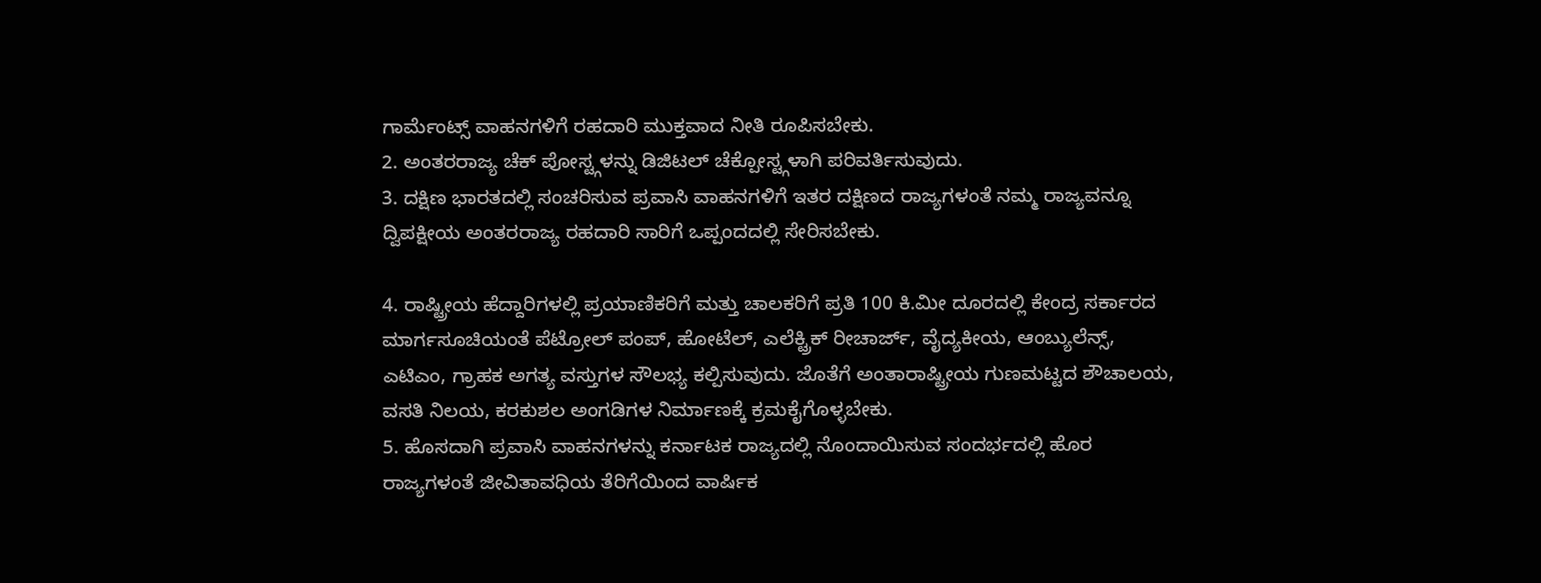ಗಾರ್ಮೆಂಟ್ಸ್ ವಾಹನಗಳಿಗೆ ರಹದಾರಿ ಮುಕ್ತವಾದ ನೀತಿ ರೂಪಿಸಬೇಕು.
2. ಅಂತರರಾಜ್ಯ ಚೆಕ್ ಪೋಸ್ಟ್ಗಳನ್ನು ಡಿಜಿಟಲ್ ಚೆಕ್ಪೋಸ್ಟ್ಗಳಾಗಿ ಪರಿವರ್ತಿಸುವುದು.
3. ದಕ್ಷಿಣ ಭಾರತದಲ್ಲಿ ಸಂಚರಿಸುವ ಪ್ರವಾಸಿ ವಾಹನಗಳಿಗೆ ಇತರ ದಕ್ಷಿಣದ ರಾಜ್ಯಗಳಂತೆ ನಮ್ಮ ರಾಜ್ಯವನ್ನೂ ದ್ವಿಪಕ್ಷೀಯ ಅಂತರರಾಜ್ಯ ರಹದಾರಿ ಸಾರಿಗೆ ಒಪ್ಪಂದದಲ್ಲಿ ಸೇರಿಸಬೇಕು.

4. ರಾಷ್ಟ್ರೀಯ ಹೆದ್ದಾರಿಗಳಲ್ಲಿ ಪ್ರಯಾಣಿಕರಿಗೆ ಮತ್ತು ಚಾಲಕರಿಗೆ ಪ್ರತಿ 100 ಕಿ.ಮೀ ದೂರದಲ್ಲಿ ಕೇಂದ್ರ ಸರ್ಕಾರದ ಮಾರ್ಗಸೂಚಿಯಂತೆ ಪೆಟ್ರೋಲ್ ಪಂಪ್, ಹೋಟೆಲ್, ಎಲೆಕ್ಟ್ರಿಕ್ ರೀಚಾರ್ಜ್, ವೈದ್ಯಕೀಯ, ಆಂಬ್ಯುಲೆನ್ಸ್, ಎಟಿಎಂ, ಗ್ರಾಹಕ ಅಗತ್ಯ ವಸ್ತುಗಳ ಸೌಲಭ್ಯ ಕಲ್ಪಿಸುವುದು. ಜೊತೆಗೆ ಅಂತಾರಾಷ್ಟ್ರೀಯ ಗುಣಮಟ್ಟದ ಶೌಚಾಲಯ, ವಸತಿ ನಿಲಯ, ಕರಕುಶಲ ಅಂಗಡಿಗಳ ನಿರ್ಮಾಣಕ್ಕೆ ಕ್ರಮಕೈಗೊಳ್ಳಬೇಕು.
5. ಹೊಸದಾಗಿ ಪ್ರವಾಸಿ ವಾಹನಗಳನ್ನು ಕರ್ನಾಟಕ ರಾಜ್ಯದಲ್ಲಿ ನೊಂದಾಯಿಸುವ ಸಂದರ್ಭದಲ್ಲಿ ಹೊರ ರಾಜ್ಯಗಳಂತೆ ಜೀವಿತಾವಧಿಯ ತೆರಿಗೆಯಿಂದ ವಾರ್ಷಿಕ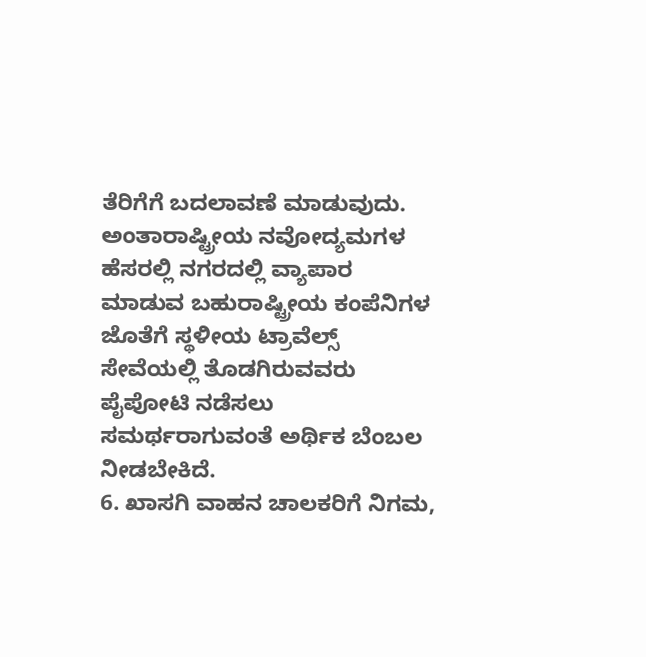ತೆರಿಗೆಗೆ ಬದಲಾವಣೆ ಮಾಡುವುದು. ಅಂತಾರಾಷ್ಟ್ರೀಯ ನವೋದ್ಯಮಗಳ ಹೆಸರಲ್ಲಿ ನಗರದಲ್ಲಿ ವ್ಯಾಪಾರ ಮಾಡುವ ಬಹುರಾಷ್ಟ್ರೀಯ ಕಂಪೆನಿಗಳ ಜೊತೆಗೆ ಸ್ಥಳೀಯ ಟ್ರಾವೆಲ್ಸ್ ಸೇವೆಯಲ್ಲಿ ತೊಡಗಿರುವವರು ಪೈಪೋಟಿ ನಡೆಸಲು ಸಮರ್ಥರಾಗುವಂತೆ ಅರ್ಥಿಕ ಬೆಂಬಲ ನೀಡಬೇಕಿದೆ.
6. ಖಾಸಗಿ ವಾಹನ ಚಾಲಕರಿಗೆ ನಿಗಮ,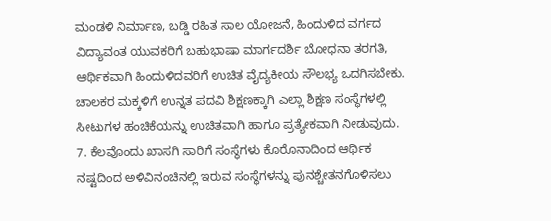ಮಂಡಳಿ ನಿರ್ಮಾಣ, ಬಡ್ಡಿ ರಹಿತ ಸಾಲ ಯೋಜನೆ, ಹಿಂದುಳಿದ ವರ್ಗದ ವಿದ್ಯಾವಂತ ಯುವಕರಿಗೆ ಬಹುಭಾಷಾ ಮಾರ್ಗದರ್ಶಿ ಬೋಧನಾ ತರಗತಿ, ಆರ್ಥಿಕವಾಗಿ ಹಿಂದುಳಿದವರಿಗೆ ಉಚಿತ ವೈದ್ಯಕೀಯ ಸೌಲಭ್ಯ ಒದಗಿಸಬೇಕು. ಚಾಲಕರ ಮಕ್ಕಳಿಗೆ ಉನ್ನತ ಪದವಿ ಶಿಕ್ಷಣಕ್ಕಾಗಿ ಎಲ್ಲಾ ಶಿಕ್ಷಣ ಸಂಸ್ಥೆಗಳಲ್ಲಿ ಸೀಟುಗಳ ಹಂಚಿಕೆಯನ್ನು ಉಚಿತವಾಗಿ ಹಾಗೂ ಪ್ರತ್ಯೇಕವಾಗಿ ನೀಡುವುದು.
7. ಕೆಲವೊಂದು ಖಾಸಗಿ ಸಾರಿಗೆ ಸಂಸ್ಥೆಗಳು ಕೊರೊನಾದಿಂದ ಆರ್ಥಿಕ ನಷ್ಟದಿಂದ ಅಳಿವಿನಂಚಿನಲ್ಲಿ ಇರುವ ಸಂಸ್ಥೆಗಳನ್ನು ಪುನಶ್ಚೇತನಗೊಳಿಸಲು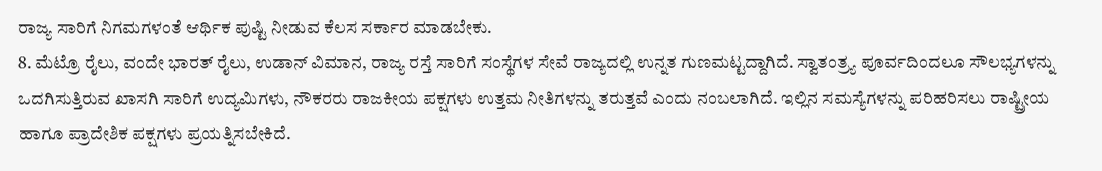ರಾಜ್ಯ ಸಾರಿಗೆ ನಿಗಮಗಳಂತೆ ಆರ್ಥಿಕ ಪುಷ್ಟಿ ನೀಡುವ ಕೆಲಸ ಸರ್ಕಾರ ಮಾಡಬೇಕು.
8. ಮೆಟ್ರೊ ರೈಲು, ವಂದೇ ಭಾರತ್ ರೈಲು, ಉಡಾನ್ ವಿಮಾನ, ರಾಜ್ಯ ರಸ್ತೆ ಸಾರಿಗೆ ಸಂಸ್ಥೆಗಳ ಸೇವೆ ರಾಜ್ಯದಲ್ಲಿ ಉನ್ನತ ಗುಣಮಟ್ಟದ್ದಾಗಿದೆ. ಸ್ವಾತಂತ್ರ್ಯ ಪೂರ್ವದಿಂದಲೂ ಸೌಲಭ್ಯಗಳನ್ನು ಒದಗಿಸುತ್ತಿರುವ ಖಾಸಗಿ ಸಾರಿಗೆ ಉದ್ಯಮಿಗಳು, ನೌಕರರು ರಾಜಕೀಯ ಪಕ್ಷಗಳು ಉತ್ತಮ ನೀತಿಗಳನ್ನು ತರುತ್ತವೆ ಎಂದು ನಂಬಲಾಗಿದೆ. ಇಲ್ಲಿನ ಸಮಸ್ಯೆಗಳನ್ನು ಪರಿಹರಿಸಲು ರಾಷ್ಟ್ರೀಯ ಹಾಗೂ ಪ್ರಾದೇಶಿಕ ಪಕ್ಷಗಳು ಪ್ರಯತ್ನಿಸಬೇಕಿದೆ.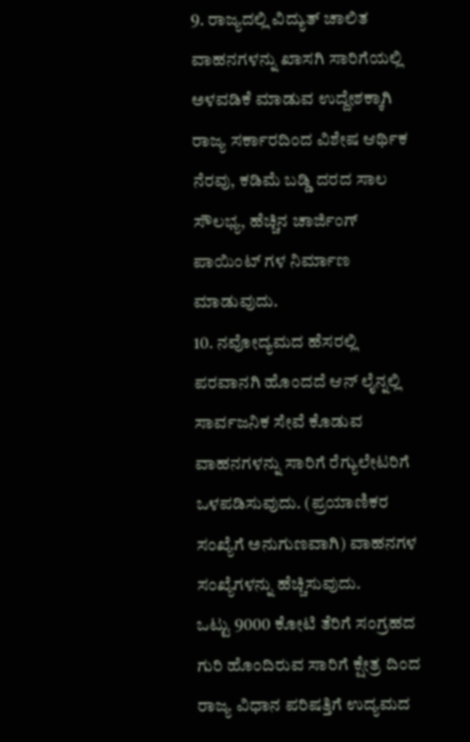9. ರಾಜ್ಯದಲ್ಲಿ ವಿದ್ಯುತ್ ಚಾಲಿತ ವಾಹನಗಳನ್ನು ಖಾಸಗಿ ಸಾರಿಗೆಯಲ್ಲಿ ಅಳವಡಿಕೆ ಮಾಡುವ ಉದ್ದೇಶಕ್ಕಾಗಿ ರಾಜ್ಯ ಸರ್ಕಾರದಿಂದ ವಿಶೇಷ ಆರ್ಥಿಕ ನೆರವು, ಕಡಿಮೆ ಬಡ್ಡಿ ದರದ ಸಾಲ ಸೌಲಭ್ಯ, ಹೆಚ್ಚಿನ ಚಾರ್ಜಿಂಗ್ ಪಾಯಿಂಟ್ ಗಳ ನಿರ್ಮಾಣ ಮಾಡುವುದು.
10. ನವೋದ್ಯಮದ ಹೆಸರಲ್ಲಿ ಪರವಾನಗಿ ಹೊಂದದೆ ಆನ್ ಲೈನ್ನಲ್ಲಿ ಸಾರ್ವಜನಿಕ ಸೇವೆ ಕೊಡುವ ವಾಹನಗಳನ್ನು ಸಾರಿಗೆ ರೆಗ್ಯುಲೇಟರಿಗೆ ಒಳಪಡಿಸುವುದು. (ಪ್ರಯಾಣಿಕರ ಸಂಖ್ಯೆಗೆ ಅನುಗುಣವಾಗಿ) ವಾಹನಗಳ ಸಂಖ್ಯೆಗಳನ್ನು ಹೆಚ್ಚಿಸುವುದು.
ಒಟ್ಟು 9000 ಕೋಟಿ ತೆರಿಗೆ ಸಂಗ್ರಹದ ಗುರಿ ಹೊಂದಿರುವ ಸಾರಿಗೆ ಕ್ಷೇತ್ರ ದಿಂದ ರಾಜ್ಯ ವಿಧಾನ ಪರಿಷತ್ತಿಗೆ ಉದ್ಯಮದ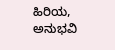ಹಿರಿಯ, ಅನುಭವಿ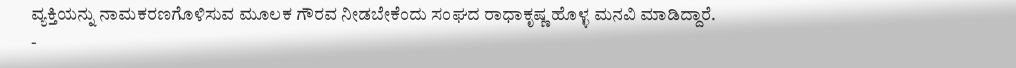ವ್ಯಕ್ತಿಯನ್ನು ನಾಮಕರಣಗೊಳಿಸುವ ಮೂಲಕ ಗೌರವ ನೀಡಬೇಕೆಂದು ಸಂಘದ ರಾಧಾಕೃಷ್ಣ ಹೊಳ್ಳ ಮನವಿ ಮಾಡಿದ್ದಾರೆ.
-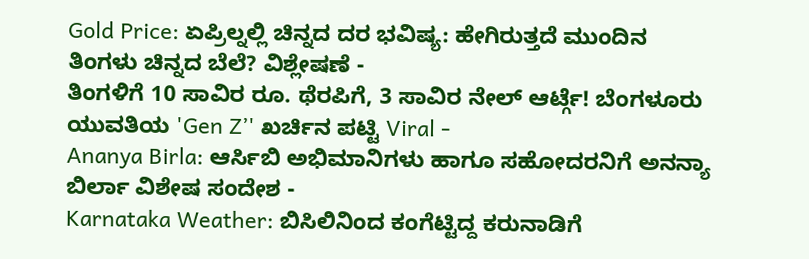Gold Price: ಏಪ್ರಿಲ್ನಲ್ಲಿ ಚಿನ್ನದ ದರ ಭವಿಷ್ಯ: ಹೇಗಿರುತ್ತದೆ ಮುಂದಿನ ತಿಂಗಳು ಚಿನ್ನದ ಬೆಲೆ? ವಿಶ್ಲೇಷಣೆ -
ತಿಂಗಳಿಗೆ 10 ಸಾವಿರ ರೂ. ಥೆರಪಿಗೆ, 3 ಸಾವಿರ ನೇಲ್ ಆರ್ಟ್ಗೆ! ಬೆಂಗಳೂರು ಯುವತಿಯ 'Gen Z’' ಖರ್ಚಿನ ಪಟ್ಟಿ Viral -
Ananya Birla: ಆರ್ಸಿಬಿ ಅಭಿಮಾನಿಗಳು ಹಾಗೂ ಸಹೋದರನಿಗೆ ಅನನ್ಯಾ ಬಿರ್ಲಾ ವಿಶೇಷ ಸಂದೇಶ -
Karnataka Weather: ಬಿಸಿಲಿನಿಂದ ಕಂಗೆಟ್ಟಿದ್ದ ಕರುನಾಡಿಗೆ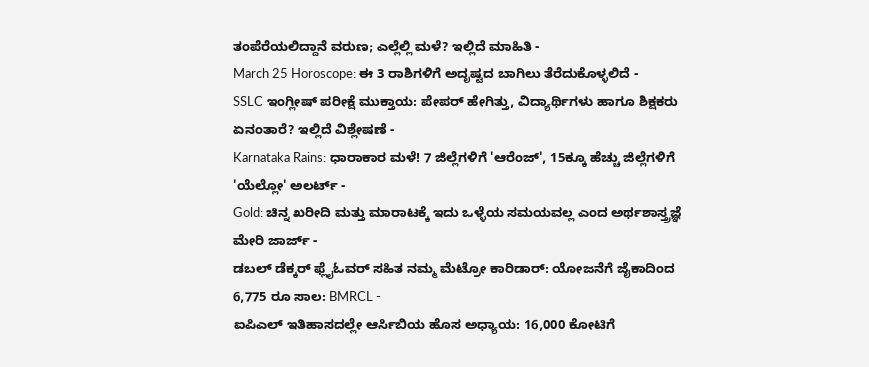ತಂಪೆರೆಯಲಿದ್ದಾನೆ ವರುಣ; ಎಲ್ಲೆಲ್ಲಿ ಮಳೆ? ಇಲ್ಲಿದೆ ಮಾಹಿತಿ -
March 25 Horoscope: ಈ 3 ರಾಶಿಗಳಿಗೆ ಅದೃಷ್ಟದ ಬಾಗಿಲು ತೆರೆದುಕೊಳ್ಳಲಿದೆ -
SSLC ಇಂಗ್ಲೀಷ್ ಪರೀಕ್ಷೆ ಮುಕ್ತಾಯ: ಪೇಪರ್ ಹೇಗಿತ್ತು, ವಿದ್ಯಾರ್ಥಿಗಳು ಹಾಗೂ ಶಿಕ್ಷಕರು ಏನಂತಾರೆ? ಇಲ್ಲಿದೆ ವಿಶ್ಲೇಷಣೆ -
Karnataka Rains: ಧಾರಾಕಾರ ಮಳೆ! 7 ಜಿಲ್ಲೆಗಳಿಗೆ 'ಆರೆಂಜ್', 15ಕ್ಕೂ ಹೆಚ್ಚು ಜಿಲ್ಲೆಗಳಿಗೆ 'ಯೆಲ್ಲೋ' ಅಲರ್ಟ್ -
Gold: ಚಿನ್ನ ಖರೀದಿ ಮತ್ತು ಮಾರಾಟಕ್ಕೆ ಇದು ಒಳ್ಳೆಯ ಸಮಯವಲ್ಲ ಎಂದ ಅರ್ಥಶಾಸ್ತ್ರಜ್ಞೆ ಮೇರಿ ಜಾರ್ಜ್ -
ಡಬಲ್ ಡೆಕ್ಕರ್ ಫ್ಲೈಓವರ್ ಸಹಿತ ನಮ್ಮ ಮೆಟ್ರೋ ಕಾರಿಡಾರ್: ಯೋಜನೆಗೆ ಜೈಕಾದಿಂದ 6,775 ರೂ ಸಾಲ: BMRCL -
ಐಪಿಎಲ್ ಇತಿಹಾಸದಲ್ಲೇ ಆರ್ಸಿಬಿಯ ಹೊಸ ಅಧ್ಯಾಯ: 16,000 ಕೋಟಿಗೆ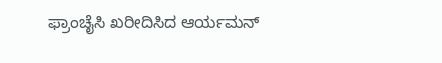ಫ್ರಾಂಚೈಸಿ ಖರೀದಿಸಿದ ಆರ್ಯಮನ್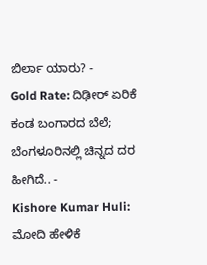ಬಿರ್ಲಾ ಯಾರು? -
Gold Rate: ದಿಢೀರ್ ಏರಿಕೆ ಕಂಡ ಬಂಗಾರದ ಬೆಲೆ; ಬೆಂಗಳೂರಿನಲ್ಲಿ ಚಿನ್ನದ ದರ ಹೀಗಿದೆ.. -
Kishore Kumar Huli: ಮೋದಿ ಹೇಳಿಕೆ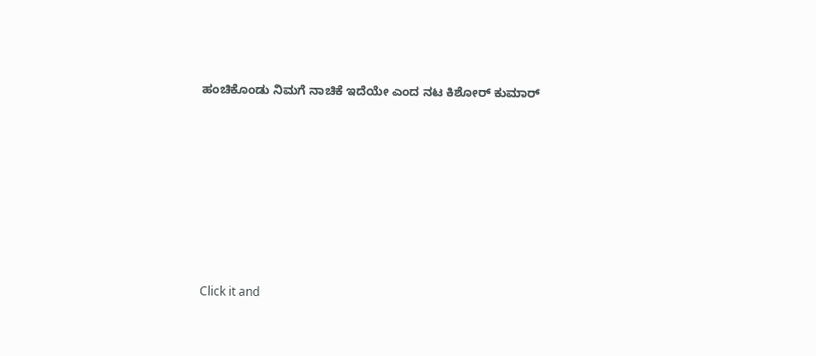ಹಂಚಿಕೊಂಡು ನಿಮಗೆ ನಾಚಿಕೆ ಇದೆಯೇ ಎಂದ ನಟ ಕಿಶೋರ್ ಕುಮಾರ್












Click it and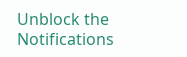Unblock the Notifications